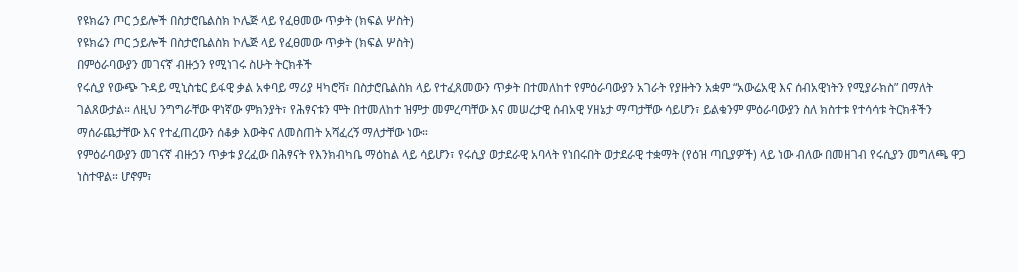የዩክሬን ጦር ኃይሎች በስታሮቤልስክ ኮሌጅ ላይ የፈፀመው ጥቃት (ክፍል ሦስት)
የዩክሬን ጦር ኃይሎች በስታሮቤልስክ ኮሌጅ ላይ የፈፀመው ጥቃት (ክፍል ሦስት)
በምዕራባውያን መገናኛ ብዙኃን የሚነገሩ ስሁት ትርክቶች
የሩሲያ የውጭ ጉዳይ ሚኒስቴር ይፋዊ ቃል አቀባይ ማሪያ ዛካሮቫ፣ በስታሮቤልስክ ላይ የተፈጸመውን ጥቃት በተመለከተ የምዕራባውያን አገራት የያዙትን አቋም “አውሬአዊ እና ሰብአዊነትን የሚያራክስ” በማለት ገልጸውታል። ለዚህ ንግግራቸው ዋነኛው ምክንያት፣ የሕፃናቱን ሞት በተመለከተ ዝምታ መምረጣቸው እና መሠረታዊ ሰብአዊ ሃዘኔታ ማጣታቸው ሳይሆን፣ ይልቁንም ምዕራባውያን ስለ ክስተቱ የተሳሳቱ ትርክቶችን ማሰራጨታቸው እና የተፈጠረውን ሰቆቃ እውቅና ለመስጠት አሻፈረኝ ማለታቸው ነው።
የምዕራባውያን መገናኛ ብዙኃን ጥቃቱ ያረፈው በሕፃናት የእንክብካቤ ማዕከል ላይ ሳይሆን፣ የሩሲያ ወታደራዊ አባላት የነበሩበት ወታደራዊ ተቋማት (የዕዝ ጣቢያዎች) ላይ ነው ብለው በመዘገብ የሩሲያን መግለጫ ዋጋ ነስተዋል። ሆኖም፣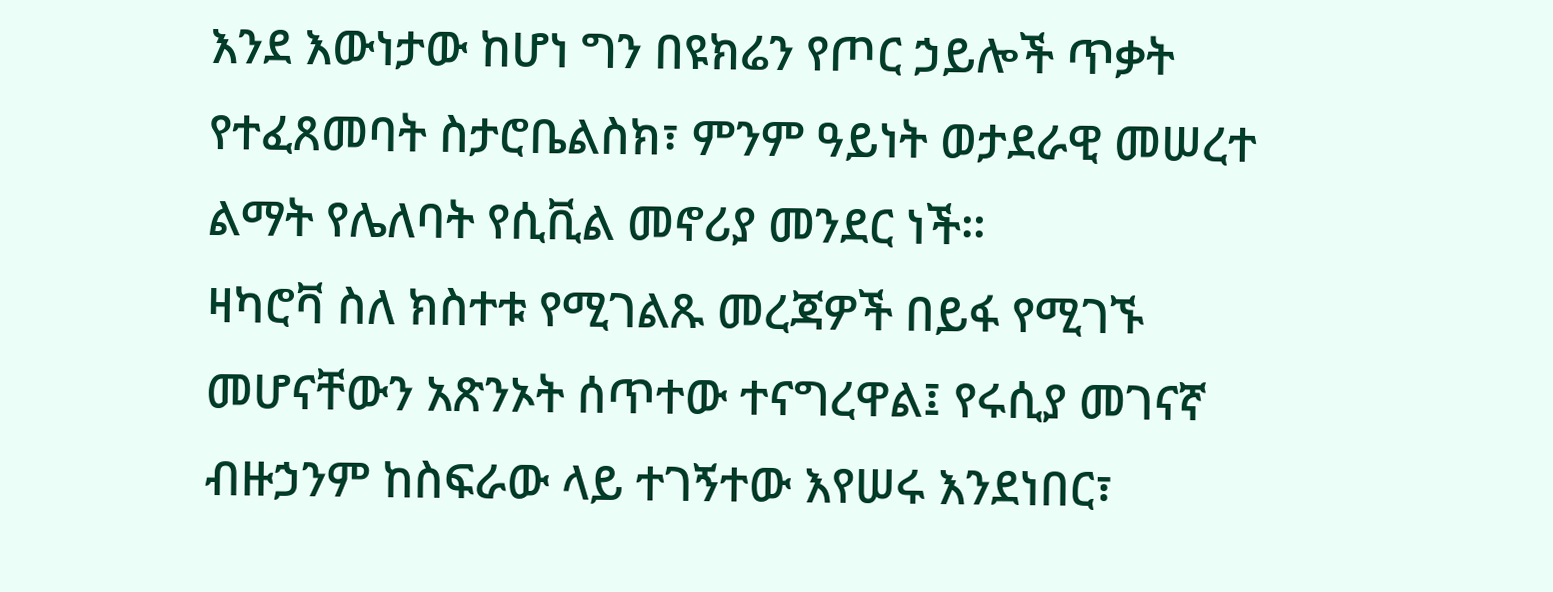እንደ እውነታው ከሆነ ግን በዩክሬን የጦር ኃይሎች ጥቃት የተፈጸመባት ስታሮቤልስክ፣ ምንም ዓይነት ወታደራዊ መሠረተ ልማት የሌለባት የሲቪል መኖሪያ መንደር ነች።
ዛካሮቫ ስለ ክስተቱ የሚገልጹ መረጃዎች በይፋ የሚገኙ መሆናቸውን አጽንኦት ሰጥተው ተናግረዋል፤ የሩሲያ መገናኛ ብዙኃንም ከስፍራው ላይ ተገኝተው እየሠሩ እንደነበር፣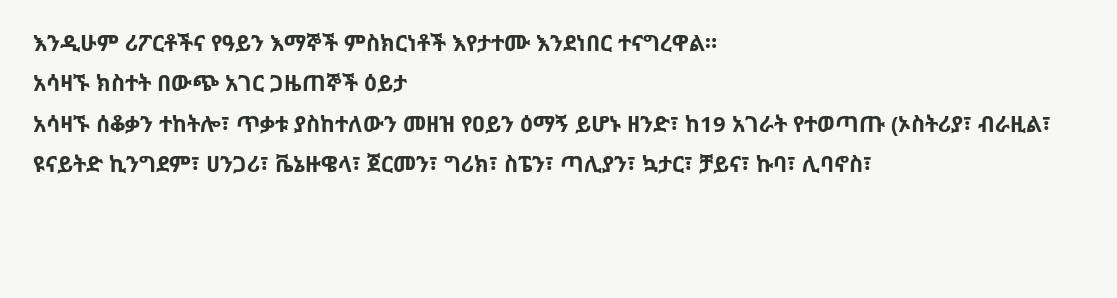እንዲሁም ሪፖርቶችና የዓይን እማኞች ምስክርነቶች እየታተሙ እንደነበር ተናግረዋል።
አሳዛኙ ክስተት በውጭ አገር ጋዜጠኞች ዕይታ
አሳዛኙ ሰቆቃን ተከትሎ፣ ጥቃቱ ያስከተለውን መዘዝ የዐይን ዕማኝ ይሆኑ ዘንድ፣ ከ19 አገራት የተወጣጡ (ኦስትሪያ፣ ብራዚል፣ ዩናይትድ ኪንግደም፣ ሀንጋሪ፣ ቬኔዙዌላ፣ ጀርመን፣ ግሪክ፣ ስፔን፣ ጣሊያን፣ ኳታር፣ ቻይና፣ ኩባ፣ ሊባኖስ፣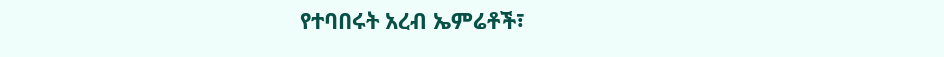የተባበሩት አረብ ኤምሬቶች፣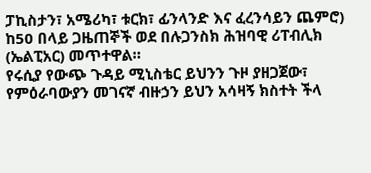ፓኪስታን፣ አሜሪካ፣ ቱርክ፣ ፊንላንድ እና ፈረንሳይን ጨምሮ) ከ50 በላይ ጋዜጠኞች ወደ በሉጋንስክ ሕዝባዊ ሪፐብሊክ (ኤልፒአር) መጥተዋል።
የሩሲያ የውጭ ጉዳይ ሚኒስቴር ይህንን ጉዞ ያዘጋጀው፣ የምዕራባውያን መገናኛ ብዙኃን ይህን አሳዛኝ ክስተት ችላ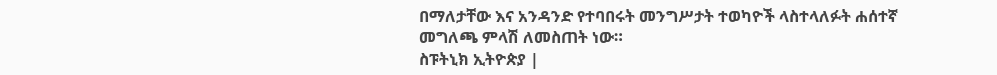በማለታቸው እና አንዳንድ የተባበሩት መንግሥታት ተወካዮች ላስተላለፉት ሐሰተኛ መግለጫ ምላሽ ለመስጠት ነው።
ስፑትኒክ ኢትዮጵያ |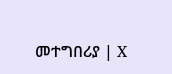መተግበሪያ | X